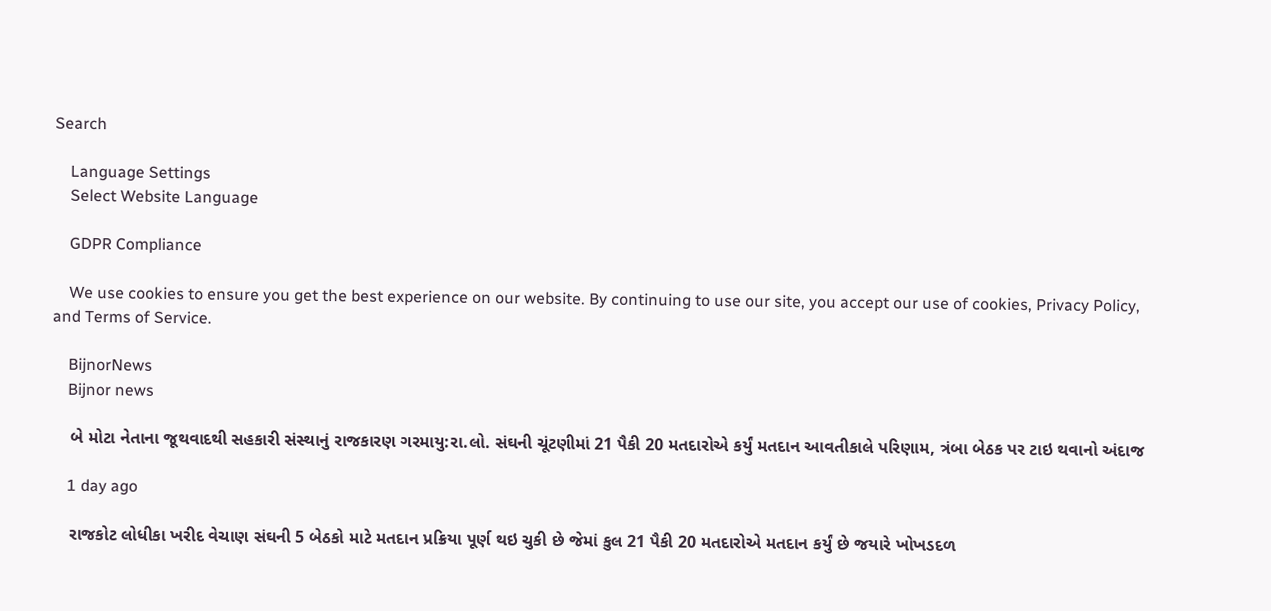Search

    Language Settings
    Select Website Language

    GDPR Compliance

    We use cookies to ensure you get the best experience on our website. By continuing to use our site, you accept our use of cookies, Privacy Policy, and Terms of Service.

    BijnorNews
    Bijnor news

    બે મોટા નેતાના જૂથવાદથી સહકારી સંસ્થાનું રાજકારણ ગરમાયુ:રા.લો. સંઘની ચૂંટણીમાં 21 પૈકી 20 મતદારોએ કર્યું મતદાન આવતીકાલે પરિણામ, ત્રંબા બેઠક પર ટાઇ થવાનો અંદાજ

    1 day ago

    રાજકોટ લોધીકા ખરીદ વેચાણ સંઘની 5 બેઠકો માટે મતદાન પ્રક્રિયા પૂર્ણ થઇ ચુકી છે જેમાં કુલ 21 પૈકી 20 મતદારોએ મતદાન કર્યું છે જયારે ખોખડદળ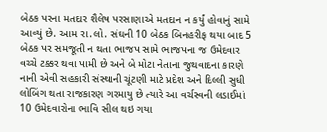બેઠક પરના મતદાર શૈલેષ પરસાણાએ મતદાન ન કર્યું હોવાનું સામે આવ્યું છે. આમ રા.લો. સંઘની 10 બેઠક બિનહરીફ થયા બાદ 5 બેઠક પર સમજૂતી ન થતા ભાજપ સામે ભાજપના જ ઉમેદવાર વચ્ચે ટક્કર થવા પામી છે અને બે મોટા નેતાના જુથવાદના કારણે નાની એવી સહકારી સંસ્થાની ચૂંટણી માટે પ્રદેશ અને દિલ્લી સુધી લોબિંગ થતા રાજકારણ ગરમાયુ છે ત્યારે આ વર્ચસ્વની લડાઈમાં 10 ઉમેદવારોના ભાવિ સીલ થઇ ગયા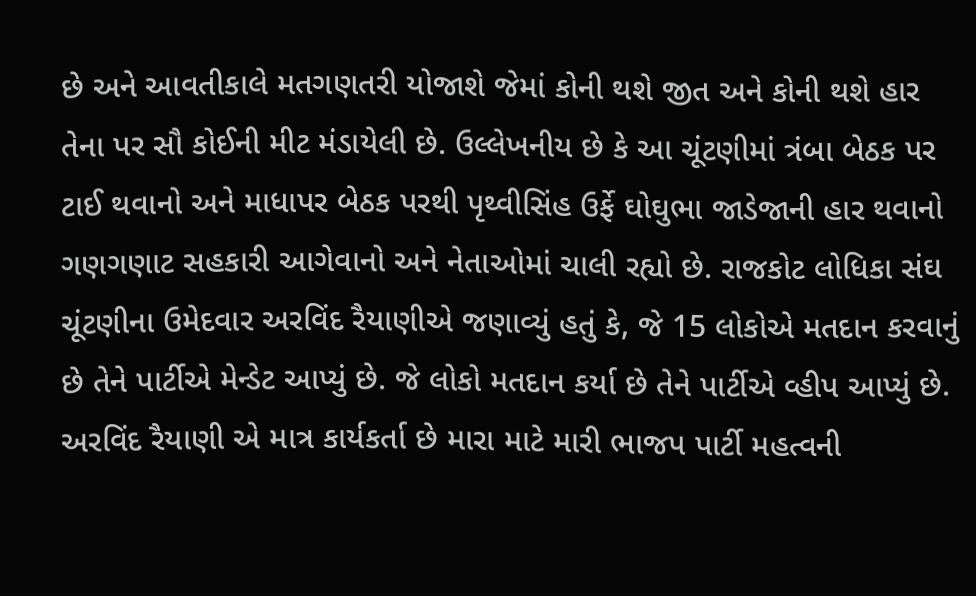છે અને આવતીકાલે મતગણતરી યોજાશે જેમાં કોની થશે જીત અને કોની થશે હાર તેના પર સૌ કોઈની મીટ મંડાયેલી છે. ઉલ્લેખનીય છે કે આ ચૂંટણીમાં ત્રંબા બેઠક પર ટાઈ થવાનો અને માધાપર બેઠક પરથી પૃથ્વીસિંહ ઉર્ફે ઘોઘુભા જાડેજાની હાર થવાનો ગણગણાટ સહકારી આગેવાનો અને નેતાઓમાં ચાલી રહ્યો છે. રાજકોટ લોધિકા સંઘ ચૂંટણીના ઉમેદવાર અરવિંદ રૈયાણીએ જણાવ્યું હતું કે, જે 15 લોકોએ મતદાન કરવાનું છે તેને પાર્ટીએ મેન્ડેટ આપ્યું છે. જે લોકો મતદાન કર્યા છે તેને પાર્ટીએ વ્હીપ આપ્યું છે. અરવિંદ રૈયાણી એ માત્ર કાર્યકર્તા છે મારા માટે મારી ભાજપ પાર્ટી મહત્વની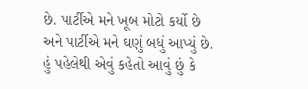છે. પાર્ટીએ મને ખૂબ મોટો કર્યો છે અને પાર્ટીએ મને ઘણું બધું આપ્યું છે. હું પહેલેથી એવું કહેતો આવું છું કે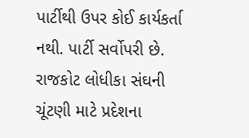પાર્ટીથી ઉપર કોઈ કાર્યકર્તા નથી. પાર્ટી સર્વોપરી છે. રાજકોટ લોધીકા સંઘની ચૂંટણી માટે પ્રદેશના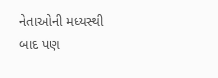નેતાઓની મધ્યસ્થી બાદ પણ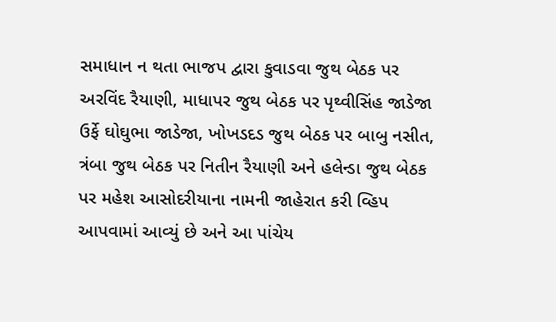સમાધાન ન થતા ભાજપ દ્વારા કુવાડવા જુથ બેઠક પર અરવિંદ રૈયાણી, માધાપર જુથ બેઠક પર પૃથ્વીસિંહ જાડેજા ઉર્ફે ઘોઘુભા જાડેજા, ખોખડદડ જુથ બેઠક પર બાબુ નસીત, ત્રંબા જુથ બેઠક પર નિતીન રૈયાણી અને હલેન્ડા જુથ બેઠક પર મહેશ આસોદરીયાના નામની જાહેરાત કરી વ્હિપ આપવામાં આવ્યું છે અને આ પાંચેય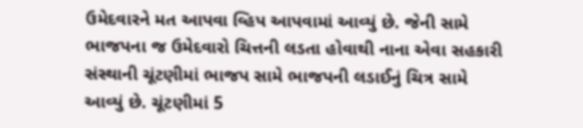ઉમેદવારને મત આપવા વ્હિપ આપવામાં આવ્યું છે. જેની સામે ભાજપના જ ઉમેદવારો ચિત્તની લડતા હોવાથી નાના એવા સહકારી સંસ્થાની ચૂંટણીમાં ભાજપ સામે ભાજપની લડાઈનું ચિત્ર સામે આવ્યું છે. ચૂંટણીમાં 5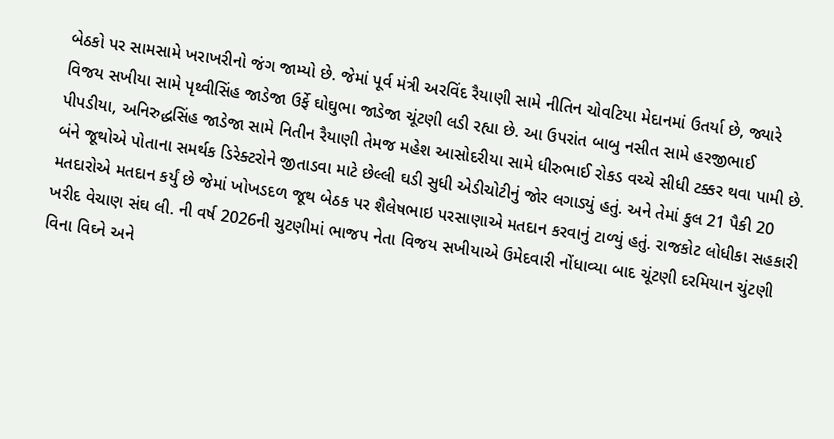બેઠકો પર સામસામે ખરાખરીનો જંગ જામ્યો છે. જેમાં પૂર્વ મંત્રી અરવિંદ રૈયાણી સામે નીતિન ચોવટિયા મેદાનમાં ઉતર્યા છે, જ્યારે વિજય સખીયા સામે પૃથ્વીસિંહ જાડેજા ઉર્ફે ઘોઘુભા જાડેજા ચૂંટણી લડી રહ્યા છે. આ ઉપરાંત બાબુ નસીત સામે હરજીભાઈ પીપડીયા, અનિરુદ્ધસિંહ જાડેજા સામે નિતીન રૈયાણી તેમજ મહેશ આસોદરીયા સામે ધીરુભાઈ રોકડ વચ્ચે સીધી ટક્કર થવા પામી છે. બંને જૂથોએ પોતાના સમર્થક ડિરેક્ટરોને જીતાડવા માટે છેલ્લી ઘડી સુધી એડીચોટીનું જોર લગાડ્યું હતું. અને તેમાં કુલ 21 પૈકી 20 મતદારોએ મતદાન કર્યું છે જેમાં ખોખડદળ જૂથ બેઠક પર શૈલેષભાઇ પરસાણાએ મતદાન કરવાનું ટાળ્યું હતું. રાજકોટ લોધીકા સહકારી ખરીદ વેચાણ સંઘ લી. ની વર્ષ 2026ની ચુટણીમાં ભાજપ નેતા વિજય સખીયાએ ઉમેદવારી નોંધાવ્યા બાદ ચૂંટણી દરમિયાન ચુંટણી વિના વિઘ્ને અને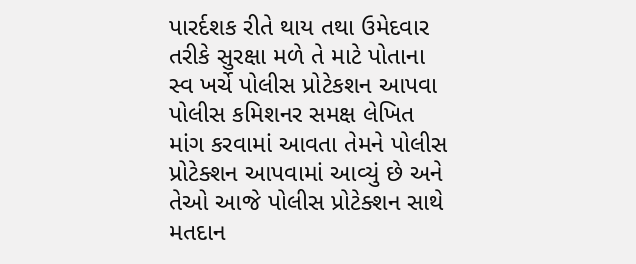પારર્દશક રીતે થાય તથા ઉમેદવાર તરીકે સુરક્ષા મળે તે માટે પોતાના સ્વ ખર્ચે પોલીસ પ્રોટેકશન આપવા પોલીસ કમિશનર સમક્ષ લેખિત માંગ કરવામાં આવતા તેમને પોલીસ પ્રોટેક્શન આપવામાં આવ્યું છે અને તેઓ આજે પોલીસ પ્રોટેક્શન સાથે મતદાન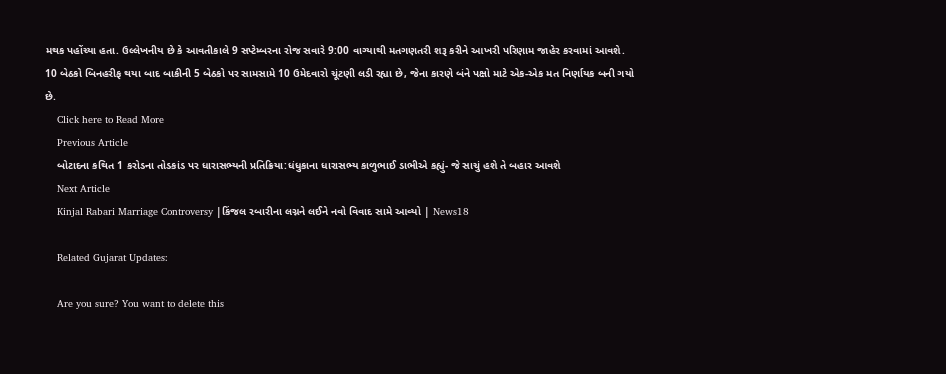મથક પહોંચ્યા હતા. ઉલ્લેખનીય છે કે આવતીકાલે 9 સપ્ટેમ્બરના રોજ સવારે 9:00 વાગ્યાથી મતગણતરી શરૂ કરીને આખરી પરિણામ જાહેર કરવામાં આવશે. 10 બેઠકો બિનહરીફ થયા બાદ બાકીની 5 બેઠકો પર સામસામે 10 ઉમેદવારો ચૂંટણી લડી રહ્યા છે, જેના કારણે બંને પક્ષો માટે એક-એક મત નિર્ણાયક બની ગયો છે.
    Click here to Read More
    Previous Article
    બોટાદના કથિત 1 કરોડના તોડકાંડ પર ધારાસભ્યની પ્રતિક્રિયા:ધંધુકાના ધારાસભ્ય કાળુભાઈ ડાભીએ કહ્યું- જે સાચું હશે તે બહાર આવશે
    Next Article
    Kinjal Rabari Marriage Controversy |કિંજલ રબારીના લગ્નને લઈને નવો વિવાદ સામે આવ્યો | News18

    Related Gujarat Updates:

    Are you sure? You want to delete this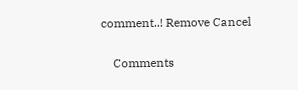comment..! Remove Cancel

    Comments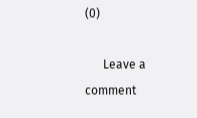(0)

      Leave a comment